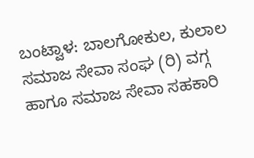ಬಂಟ್ವಾಳ: ಬಾಲಗೋಕುಲ, ಕುಲಾಲ ಸಮಾಜ ಸೇವಾ ಸಂಘ (ರಿ) ವಗ್ಗ  ಹಾಗೂ ಸಮಾಜ ಸೇವಾ ಸಹಕಾರಿ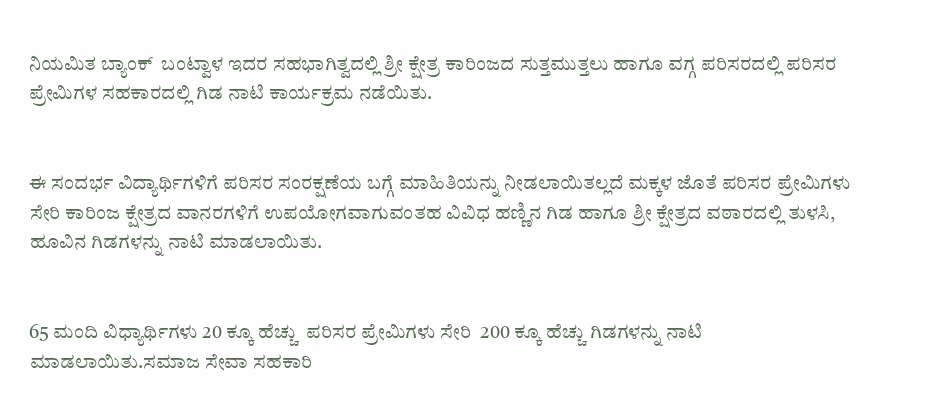ನಿಯಮಿತ ಬ್ಯಾಂಕ್  ಬಂಟ್ವಾಳ ಇದರ ಸಹಭಾಗಿತ್ವದಲ್ಲಿ ಶ್ರೀ ಕ್ಷೇತ್ರ ಕಾರಿಂಜದ ಸುತ್ತಮುತ್ತಲು ಹಾಗೂ ವಗ್ಗ ಪರಿಸರದಲ್ಲಿ ಪರಿಸರ ಪ್ರೇಮಿಗಳ‌ ಸಹಕಾರದಲ್ಲಿ ಗಿಡ ನಾಟಿ ಕಾರ್ಯಕ್ರಮ ನಡೆಯಿತು.


ಈ ಸಂದರ್ಭ ವಿದ್ಯಾರ್ಥಿಗಳಿಗೆ ಪರಿಸರ ಸಂರಕ್ಷಣೆಯ ಬಗ್ಗೆ ಮಾಹಿತಿಯನ್ನು ನೀಡಲಾಯಿತಲ್ಲದೆ ಮಕ್ಕಳ ಜೊತೆ ಪರಿಸರ ಪ್ರೇಮಿಗಳು ಸೇರಿ ಕಾರಿಂಜ ಕ್ಷೇತ್ರದ ವಾನರಗಳಿಗೆ ಉಪಯೋಗವಾಗುವಂತಹ ವಿವಿಧ ಹಣ್ಣಿನ ಗಿಡ ಹಾಗೂ ಶ್ರೀ ಕ್ಷೇತ್ರದ ವಠಾರದಲ್ಲಿ ತುಳಸಿ, ಹೂವಿನ ಗಿಡಗಳನ್ನು ನಾಟಿ ಮಾಡಲಾಯಿತು.


65 ಮಂದಿ ವಿಧ್ಯಾರ್ಥಿಗಳು 20 ಕ್ಕೂ ಹೆಚ್ಚು  ಪರಿಸರ ಪ್ರೇಮಿಗಳು ಸೇರಿ  200 ಕ್ಕೂ ಹೆಚ್ಚು ಗಿಡಗಳನ್ನು ನಾಟಿ ಮಾಡಲಾಯಿತು.ಸಮಾಜ ಸೇವಾ ಸಹಕಾರಿ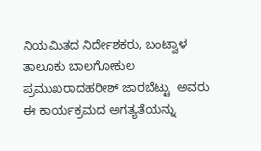ನಿಯಮಿತದ ನಿರ್ದೇಶಕರು, ಬಂಟ್ವಾಳ ತಾಲೂಕು ಬಾಲಗೋಕುಲ‌ ಪ್ರಮುಖರಾದಹರೀಶ್ ಜಾರಬೆಟ್ಟು  ಅವರು ಈ ಕಾರ್ಯಕ್ರಮದ ಅಗತ್ಯತೆಯನ್ನು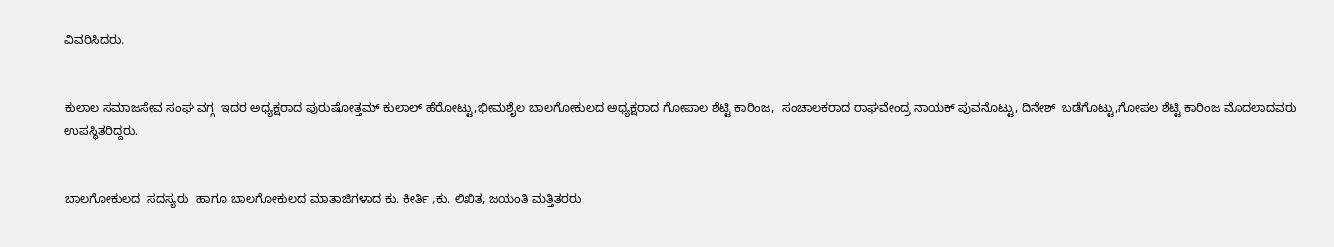ವಿವರಿಸಿದರು.


ಕುಲಾಲ ಸಮಾಜಸೇವ ಸಂಘ ವಗ್ಗ  ಇದರ ಅಧ್ಯಕ್ಷರಾದ ಪುರುಷೋತ್ತಮ್ ಕುಲಾಲ್ ಹೆರೋಟ್ಟು,ಭೀಮಶೈಲ ಬಾಲಗೋಕುಲದ ಅಧ್ಯಕ್ಷರಾದ ಗೋಪಾಲ ಶೆಟ್ಟಿ ಕಾರಿಂಜ,  ಸಂಚಾಲಕರಾದ ರಾಘವೇಂದ್ರ ನಾಯಕ್ ಪುವನೊಟ್ಟು, ದಿನೇಶ್  ಬಡೆಗೊಟ್ಟು,ಗೋಪಲ ಶೆಟ್ಟಿ ಕಾರಿಂಜ ಮೊದಲಾದವರು ಉಪಸ್ಥಿತರಿದ್ದರು.


ಬಾಲಗೋಕುಲದ  ಸದಸ್ಯರು  ಹಾಗೂ ಬಾಲಗೋಕುಲದ ಮಾತಾಜಿಗಳಾದ ಕು. ಕೀರ್ತಿ ,ಕು. ಲಿಖಿತ, ಜಯಂತಿ ಮತ್ತಿತರರು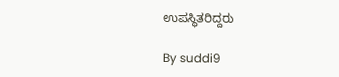ಉಪಸ್ಥಿತರಿದ್ದರು

By suddi9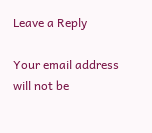Leave a Reply

Your email address will not be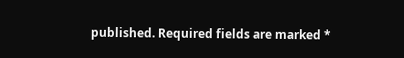published. Required fields are marked *